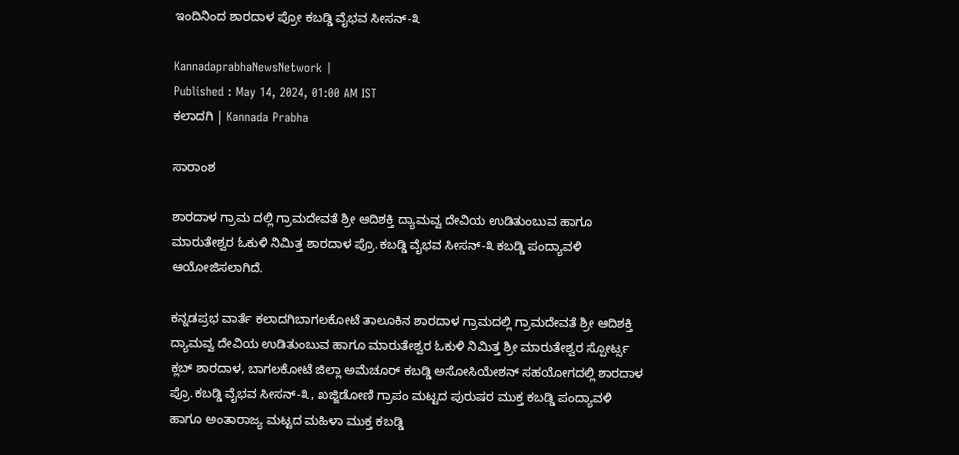ಇಂದಿನಿಂದ ಶಾರದಾಳ ಪ್ರೋ ಕಬಡ್ಡಿ ವೈಭವ ಸೀಸನ್-೩

KannadaprabhaNewsNetwork |
Published : May 14, 2024, 01:00 AM IST
ಕಲಾದಗಿ | Kannada Prabha

ಸಾರಾಂಶ

ಶಾರದಾಳ ಗ್ರಾಮ ದಲ್ಲಿ ಗ್ರಾಮದೇವತೆ ಶ್ರೀ ಆದಿಶಕ್ತಿ ದ್ಯಾಮವ್ವ ದೇವಿಯ ಉಡಿತುಂಬುವ ಹಾಗೂ ಮಾರುತೇಶ್ವರ ಓಕುಳಿ ನಿಮಿತ್ತ ಶಾರದಾಳ ಪ್ರೊ.ಕಬಡ್ಡಿ ವೈಭವ ಸೀಸನ್-೩ ಕಬಡ್ಡಿ ಪಂದ್ಯಾವಳಿ ಆಯೋಜಿಸಲಾಗಿದೆ.

ಕನ್ನಡಪ್ರಭ ವಾರ್ತೆ ಕಲಾದಗಿಬಾಗಲಕೋಟೆ ತಾಲೂಕಿನ ಶಾರದಾಳ ಗ್ರಾಮದಲ್ಲಿ ಗ್ರಾಮದೇವತೆ ಶ್ರೀ ಆದಿಶಕ್ತಿ ದ್ಯಾಮವ್ವ ದೇವಿಯ ಉಡಿತುಂಬುವ ಹಾಗೂ ಮಾರುತೇಶ್ವರ ಓಕುಳಿ ನಿಮಿತ್ತ ಶ್ರೀ ಮಾರುತೇಶ್ವರ ಸ್ಪೋರ್ಟ್ಸ ಕ್ಲಬ್ ಶಾರದಾಳ, ಬಾಗಲಕೋಟೆ ಜಿಲ್ಲಾ ಅಮೆಚೂರ್ ಕಬಡ್ಡಿ ಅಸೋಸಿಯೇಶನ್ ಸಹಯೋಗದಲ್ಲಿ ಶಾರದಾಳ ಪ್ರೊ.ಕಬಡ್ಡಿ ವೈಭವ ಸೀಸನ್-೩, ಖಜ್ಜಿಡೋಣಿ ಗ್ರಾಪಂ ಮಟ್ಟದ ಪುರುಷರ ಮುಕ್ತ ಕಬಡ್ಡಿ ಪಂದ್ಯಾವಳಿ ಹಾಗೂ ಅಂತಾರಾಜ್ಯ ಮಟ್ಟದ ಮಹಿಳಾ ಮುಕ್ತ ಕಬಡ್ಡಿ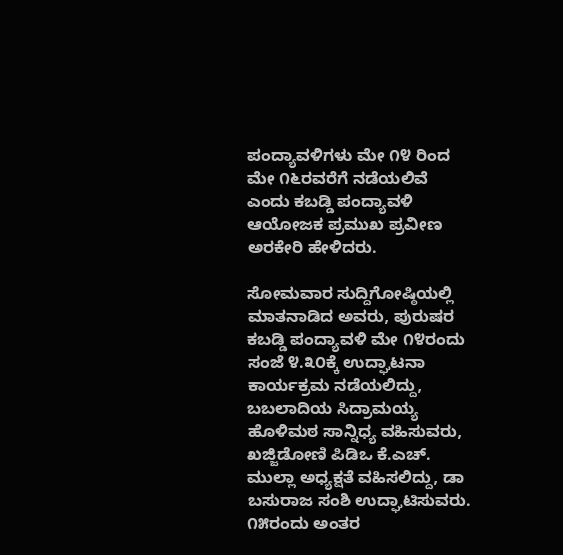ಪಂದ್ಯಾವಳಿಗಳು ಮೇ ೧೪ ರಿಂದ ಮೇ ೧೬ರವರೆಗೆ ನಡೆಯಲಿವೆ ಎಂದು ಕಬಡ್ಡಿ ಪಂದ್ಯಾವಳಿ ಆಯೋಜಕ ಪ್ರಮುಖ ಪ್ರವೀಣ ಅರಕೇರಿ ಹೇಳಿದರು.

ಸೋಮವಾರ ಸುದ್ದಿಗೋಷ್ಠಿಯಲ್ಲಿ ಮಾತನಾಡಿದ ಅವರು, ಪುರುಷರ ಕಬಡ್ಡಿ ಪಂದ್ಯಾವಳಿ ಮೇ ೧೪ರಂದು ಸಂಜೆ ೪.೩೦ಕ್ಕೆ ಉದ್ಘಾಟನಾ ಕಾರ್ಯಕ್ರಮ ನಡೆಯಲಿದ್ದು, ಬಬಲಾದಿಯ ಸಿದ್ರಾಮಯ್ಯ ಹೊಳಿಮಠ ಸಾನ್ನಿಧ್ಯ ವಹಿಸುವರು, ಖಜ್ಜಿಡೋಣಿ ಪಿಡಿಒ ಕೆ.ಎಚ್. ಮುಲ್ಲಾ ಅಧ್ಯಕ್ಷತೆ ವಹಿಸಲಿದ್ದು, ಡಾ ಬಸುರಾಜ ಸಂಶಿ ಉದ್ಘಾಟಿಸುವರು. ೧೫ರಂದು ಅಂತರ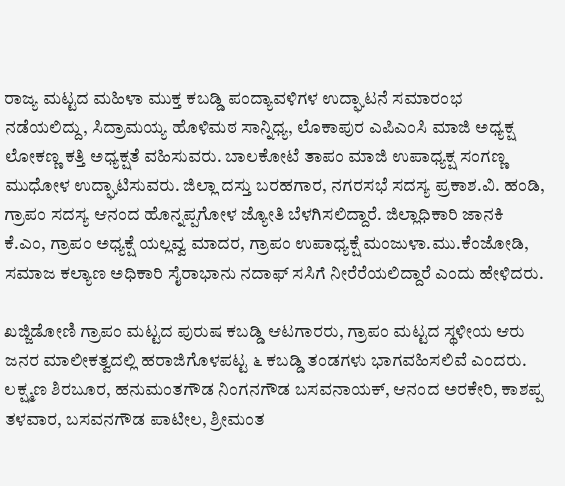ರಾಜ್ಯ ಮಟ್ಟದ ಮಹಿಳಾ ಮುಕ್ತ ಕಬಡ್ಡಿ ಪಂದ್ಯಾವಳಿಗಳ ಉದ್ಘಾಟನೆ ಸಮಾರಂಭ ನಡೆಯಲಿದ್ದು, ಸಿದ್ರಾಮಯ್ಯ ಹೊಳಿಮಠ ಸಾನ್ನಿಧ್ಯ, ಲೊಕಾಪುರ ಎಪಿಎಂಸಿ ಮಾಜಿ ಅಧ್ಯಕ್ಷ ಲೋಕಣ್ಣ ಕತ್ತಿ ಅಧ್ಯಕ್ಷತೆ ವಹಿಸುವರು. ಬಾಲಕೋಟೆ ತಾಪಂ ಮಾಜಿ ಉಪಾಧ್ಯಕ್ಷ ಸಂಗಣ್ಣ ಮುಧೋಳ ಉದ್ಘಾಟಿಸುವರು. ಜಿಲ್ಲಾ ದಸ್ತು ಬರಹಗಾರ, ನಗರಸಭೆ ಸದಸ್ಯ ಪ್ರಕಾಶ.ವಿ. ಹಂಡಿ, ಗ್ರಾಪಂ ಸದಸ್ಯ ಆನಂದ ಹೊನ್ನಪ್ಪಗೋಳ ಜ್ಯೋತಿ ಬೆಳಗಿಸಲಿದ್ದಾರೆ. ಜಿಲ್ಲಾಧಿಕಾರಿ ಜಾನಕಿ ಕೆ.ಎಂ, ಗ್ರಾಪಂ ಅಧ್ಯಕ್ಷೆ ಯಲ್ಲವ್ವ ಮಾದರ, ಗ್ರಾಪಂ ಉಪಾಧ್ಯಕ್ಷೆ ಮಂಜುಳಾ.ಮು.ಕೆಂಜೋಡಿ, ಸಮಾಜ ಕಲ್ಯಾಣ ಅಧಿಕಾರಿ ಸೈರಾಭಾನು ನದಾಫ್ ಸಸಿಗೆ ನೀರೆರೆಯಲಿದ್ದಾರೆ ಎಂದು ಹೇಳಿದರು.

ಖಜ್ಜಿಡೋಣಿ ಗ್ರಾಪಂ ಮಟ್ಟದ ಪುರುಷ ಕಬಡ್ಡಿ ಆಟಗಾರರು, ಗ್ರಾಪಂ ಮಟ್ಟದ ಸ್ಥಳೀಯ ಆರು ಜನರ ಮಾಲೀಕತ್ವದಲ್ಲಿ ಹರಾಜಿಗೊಳಪಟ್ಟ ೬ ಕಬಡ್ಡಿ ತಂಡಗಳು ಭಾಗವಹಿಸಲಿವೆ ಎಂದರು. ಲಕ್ಷ್ಮಣ ಶಿರಬೂರ, ಹನುಮಂತಗೌಡ ನಿಂಗನಗೌಡ ಬಸವನಾಯಕ್, ಆನಂದ ಅರಕೇರಿ, ಕಾಶಪ್ಪ ತಳವಾರ, ಬಸವನಗೌಡ ಪಾಟೀಲ, ಶ್ರೀಮಂತ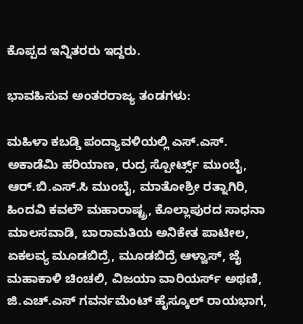ಕೊಪ್ಪದ ಇನ್ನಿತರರು ಇದ್ದರು.

ಭಾವಹಿಸುವ ಅಂತರರಾಜ್ಯ ತಂಡಗಳು:

ಮಹಿಳಾ ಕಬಡ್ಡಿ ಪಂದ್ಯಾವಳಿಯಲ್ಲಿ ಎಸ್.ಎಸ್. ಅಕಾಡೆಮಿ ಹರಿಯಾಣ, ರುದ್ರ ಸ್ಪೋರ್ಟ್ಸ್ ಮುಂಬೈ, ಆರ್.ಬಿ.ಎಸ್.ಸಿ ಮುಂಬೈ, ಮಾತೋಶ್ರೀ ರತ್ನಾಗಿರಿ, ಹಿಂದವಿ ಕವಲೌ ಮಹಾರಾಷ್ಟ್ರ, ಕೊಲ್ಲಾಪುರದ ಸಾಧನಾ ಮಾಲಸವಾಡಿ, ಬಾರಾಮತಿಯ ಅನಿಕೇತ ಪಾಟೀಲ, ಏಕಲವ್ಯ ಮೂಡಬಿದ್ರೆ, ಮೂಡಬಿದ್ರೆ ಆಳ್ವಾಸ್, ಜೈ ಮಹಾಕಾಳಿ ಚಿಂಚಲಿ, ವಿಜಯಾ ವಾರಿಯರ್ಸ್‌ ಅಥಣಿ, ಜಿ.ಎಚ್.ಎಸ್ ಗವರ್ನಮೆಂಟ್ ಹೈಸ್ಕೂಲ್ ರಾಯಭಾಗ,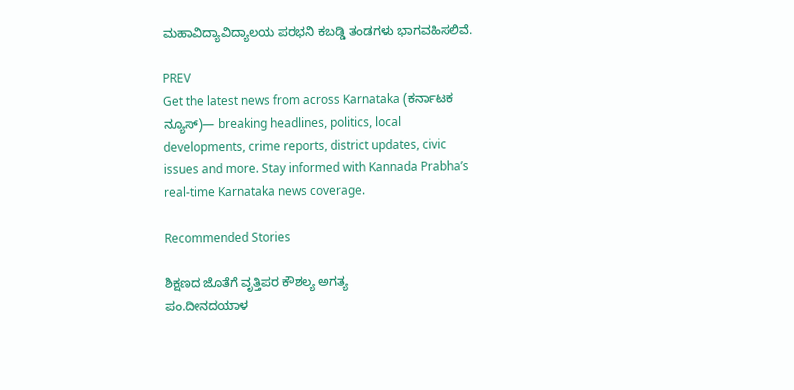ಮಹಾವಿದ್ಯಾವಿದ್ಯಾಲಯ ಪರಭನಿ ಕಬಡ್ಡಿ ತಂಡಗಳು ಭಾಗವಹಿಸಲಿವೆ.

PREV
Get the latest news from across Karnataka (ಕರ್ನಾಟಕ ನ್ಯೂಸ್)— breaking headlines, politics, local developments, crime reports, district updates, civic issues and more. Stay informed with Kannada Prabha’s real‑time Karnataka news coverage.

Recommended Stories

ಶಿಕ್ಷಣದ ಜೊತೆಗೆ ವೃತ್ತಿಪರ ಕೌಶಲ್ಯ ಅಗತ್ಯ
ಪಂ.ದೀನದಯಾಳ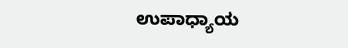ಉಪಾಧ್ಯಾಯ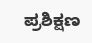ಪ್ರಶಿಕ್ಷಣ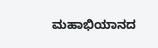ಮಹಾಭಿಯಾನದ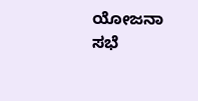ಯೋಜನಾ ಸಭೆ